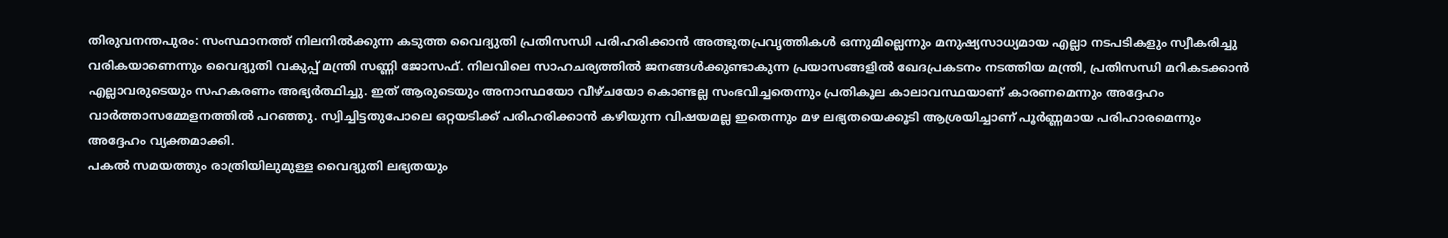തിരുവനന്തപുരം: സംസ്ഥാനത്ത് നിലനിൽക്കുന്ന കടുത്ത വൈദ്യുതി പ്രതിസന്ധി പരിഹരിക്കാൻ അത്ഭുതപ്രവൃത്തികൾ ഒന്നുമില്ലെന്നും മനുഷ്യസാധ്യമായ എല്ലാ നടപടികളും സ്വീകരിച്ചു വരികയാണെന്നും വൈദ്യുതി വകുപ്പ് മന്ത്രി സണ്ണി ജോസഫ്. നിലവിലെ സാഹചര്യത്തിൽ ജനങ്ങൾക്കുണ്ടാകുന്ന പ്രയാസങ്ങളിൽ ഖേദപ്രകടനം നടത്തിയ മന്ത്രി, പ്രതിസന്ധി മറികടക്കാൻ എല്ലാവരുടെയും സഹകരണം അഭ്യർത്ഥിച്ചു. ഇത് ആരുടെയും അനാസ്ഥയോ വീഴ്ചയോ കൊണ്ടല്ല സംഭവിച്ചതെന്നും പ്രതികൂല കാലാവസ്ഥയാണ് കാരണമെന്നും അദ്ദേഹം വാർത്താസമ്മേളനത്തിൽ പറഞ്ഞു. സ്വിച്ചിട്ടതുപോലെ ഒറ്റയടിക്ക് പരിഹരിക്കാൻ കഴിയുന്ന വിഷയമല്ല ഇതെന്നും മഴ ലഭ്യതയെക്കൂടി ആശ്രയിച്ചാണ് പൂർണ്ണമായ പരിഹാരമെന്നും അദ്ദേഹം വ്യക്തമാക്കി.
പകൽ സമയത്തും രാത്രിയിലുമുള്ള വൈദ്യുതി ലഭ്യതയും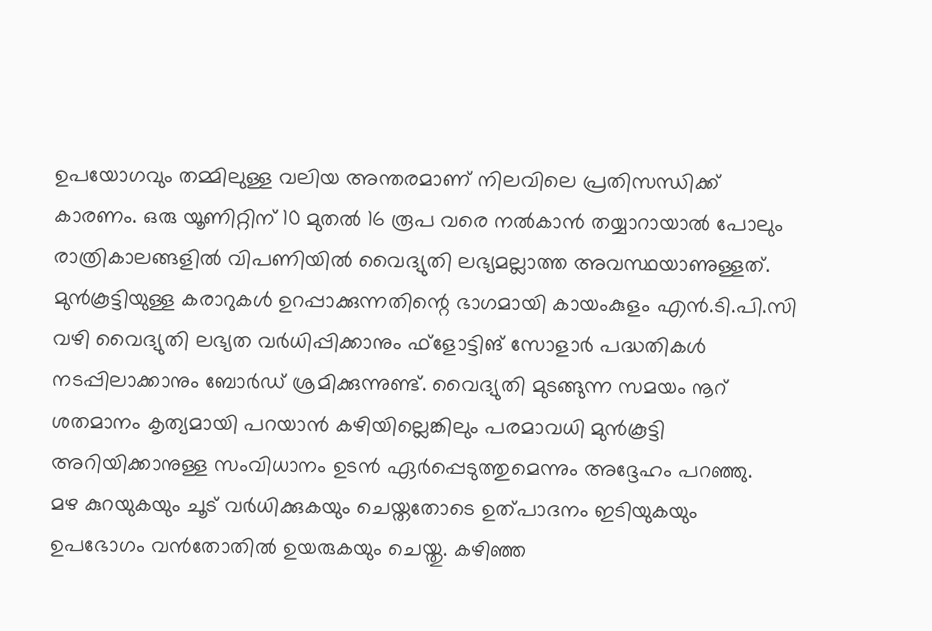ഉപയോഗവും തമ്മിലുള്ള വലിയ അന്തരമാണ് നിലവിലെ പ്രതിസന്ധിക്ക് കാരണം. ഒരു യൂണിറ്റിന് 10 മുതൽ 16 രൂപ വരെ നൽകാൻ തയ്യാറായാൽ പോലും രാത്രികാലങ്ങളിൽ വിപണിയിൽ വൈദ്യുതി ലഭ്യമല്ലാത്ത അവസ്ഥയാണുള്ളത്. മുൻകൂട്ടിയുള്ള കരാറുകൾ ഉറപ്പാക്കുന്നതിന്റെ ഭാഗമായി കായംകുളം എൻ.ടി.പി.സി വഴി വൈദ്യുതി ലഭ്യത വർധിപ്പിക്കാനും ഫ്ളോട്ടിങ് സോളാർ പദ്ധതികൾ നടപ്പിലാക്കാനും ബോർഡ് ശ്രമിക്കുന്നുണ്ട്. വൈദ്യുതി മുടങ്ങുന്ന സമയം നൂറ് ശതമാനം കൃത്യമായി പറയാൻ കഴിയില്ലെങ്കിലും പരമാവധി മുൻകൂട്ടി അറിയിക്കാനുള്ള സംവിധാനം ഉടൻ ഏർപ്പെടുത്തുമെന്നും അദ്ദേഹം പറഞ്ഞു.
മഴ കുറയുകയും ചൂട് വർധിക്കുകയും ചെയ്തതോടെ ഉത്പാദനം ഇടിയുകയും ഉപഭോഗം വൻതോതിൽ ഉയരുകയും ചെയ്തു. കഴിഞ്ഞ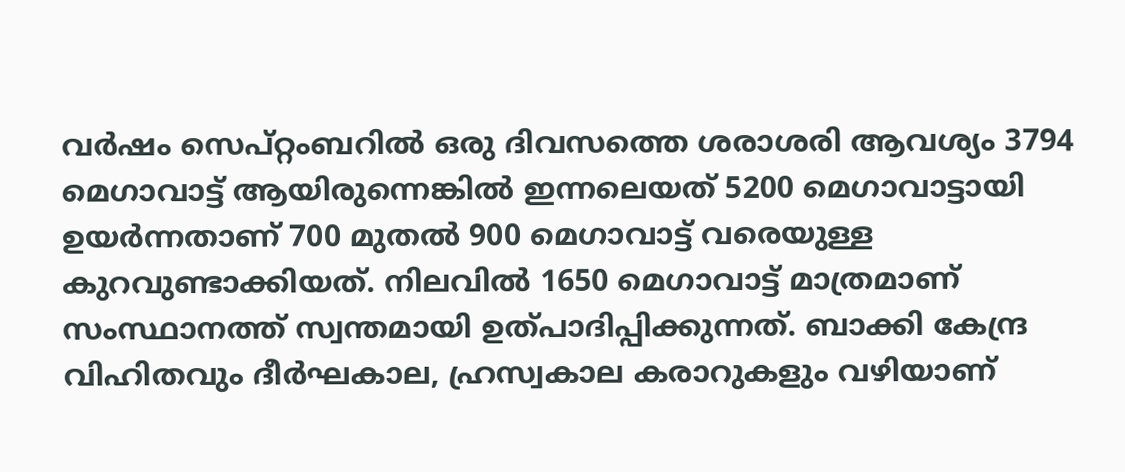വർഷം സെപ്റ്റംബറിൽ ഒരു ദിവസത്തെ ശരാശരി ആവശ്യം 3794 മെഗാവാട്ട് ആയിരുന്നെങ്കിൽ ഇന്നലെയത് 5200 മെഗാവാട്ടായി ഉയർന്നതാണ് 700 മുതൽ 900 മെഗാവാട്ട് വരെയുള്ള കുറവുണ്ടാക്കിയത്. നിലവിൽ 1650 മെഗാവാട്ട് മാത്രമാണ് സംസ്ഥാനത്ത് സ്വന്തമായി ഉത്പാദിപ്പിക്കുന്നത്. ബാക്കി കേന്ദ്ര വിഹിതവും ദീർഘകാല, ഹ്രസ്വകാല കരാറുകളും വഴിയാണ്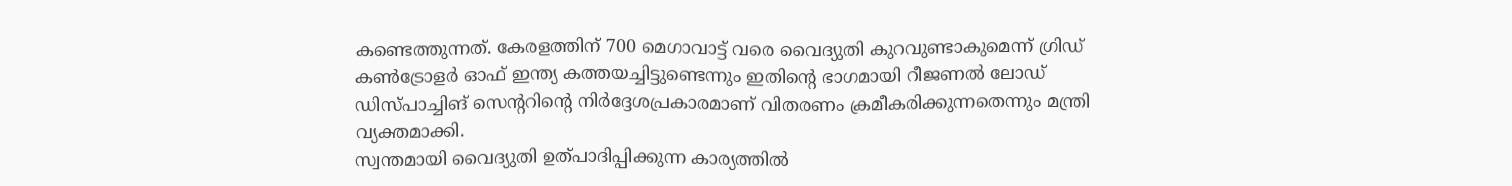കണ്ടെത്തുന്നത്. കേരളത്തിന് 700 മെഗാവാട്ട് വരെ വൈദ്യുതി കുറവുണ്ടാകുമെന്ന് ഗ്രിഡ് കൺട്രോളർ ഓഫ് ഇന്ത്യ കത്തയച്ചിട്ടുണ്ടെന്നും ഇതിന്റെ ഭാഗമായി റീജണൽ ലോഡ് ഡിസ്പാച്ചിങ് സെന്ററിന്റെ നിർദ്ദേശപ്രകാരമാണ് വിതരണം ക്രമീകരിക്കുന്നതെന്നും മന്ത്രി വ്യക്തമാക്കി.
സ്വന്തമായി വൈദ്യുതി ഉത്പാദിപ്പിക്കുന്ന കാര്യത്തിൽ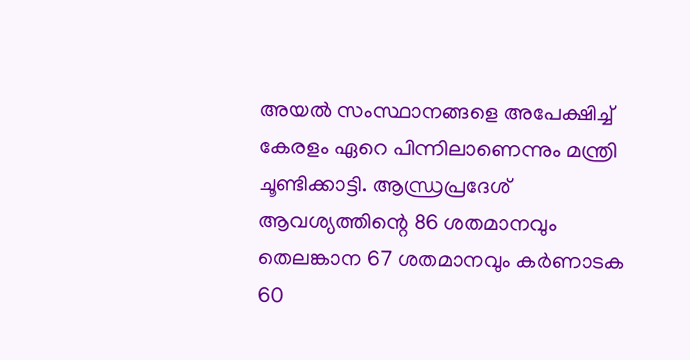അയൽ സംസ്ഥാനങ്ങളെ അപേക്ഷിച്ച് കേരളം ഏറെ പിന്നിലാണെന്നും മന്ത്രി ചൂണ്ടിക്കാട്ടി. ആന്ധ്രപ്രദേശ് ആവശ്യത്തിന്റെ 86 ശതമാനവും തെലങ്കാന 67 ശതമാനവും കർണാടക 60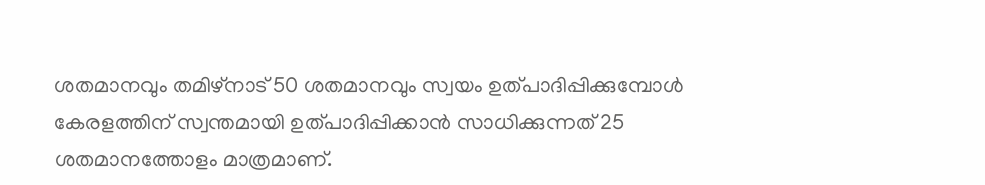ശതമാനവും തമിഴ്നാട് 50 ശതമാനവും സ്വയം ഉത്പാദിപ്പിക്കുമ്പോൾ കേരളത്തിന് സ്വന്തമായി ഉത്പാദിപ്പിക്കാൻ സാധിക്കുന്നത് 25 ശതമാനത്തോളം മാത്രമാണ്.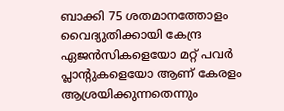ബാക്കി 75 ശതമാനത്തോളം വൈദ്യുതിക്കായി കേന്ദ്ര ഏജൻസികളെയോ മറ്റ് പവർ പ്ലാന്റുകളെയോ ആണ് കേരളം ആശ്രയിക്കുന്നതെന്നും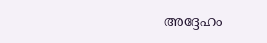അദ്ദേഹം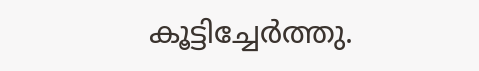കൂട്ടിച്ചേർത്തു.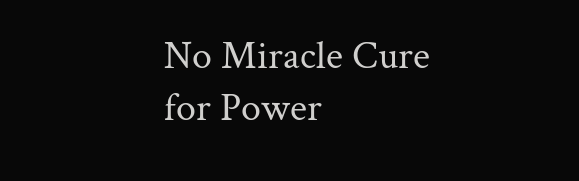No Miracle Cure for Power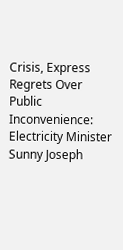Crisis, Express Regrets Over Public Inconvenience: Electricity Minister Sunny Joseph